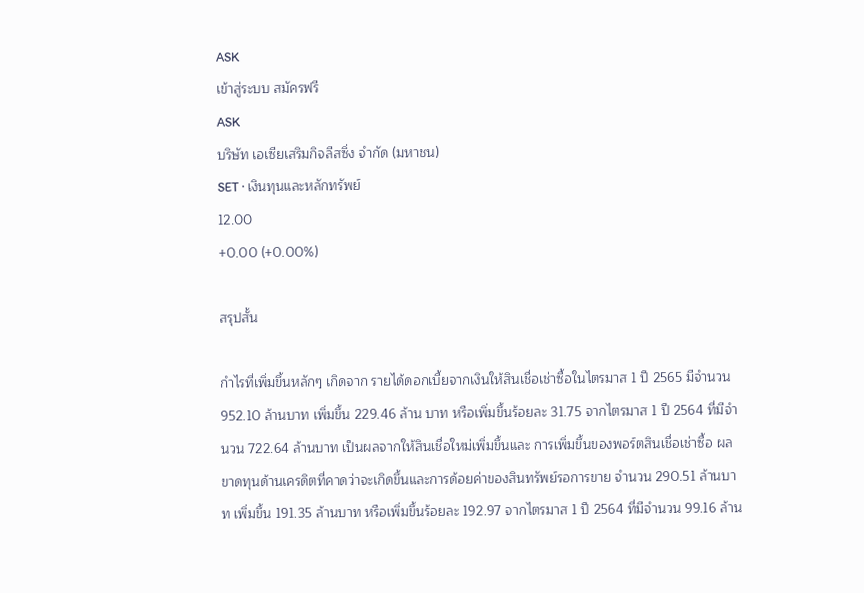ASK
เข้าสู่ระบบ สมัครฟรี
ASK
บริษัท เอเซียเสริมกิจลีสซิ่ง จำกัด (มหาชน)
SET · เงินทุนและหลักทรัพย์
12.00
+0.00 (+0.00%)

สรุปสั้น

กำไรที่เพิ่มขึ้นหลักๆ เกิดจาก รายได้ดอกเบี้ยจากเงินให้สินเชื่อเช่าซื้อในไตรมาส 1 ปี 2565 มีจํานวน 952.10 ล้านบาท เพิ่มขึ้น 229.46 ล้าน บาท หรือเพิ่มขึ้นร้อยละ 31.75 จากไตรมาส 1 ปี 2564 ที่มีจํานวน 722.64 ล้านบาท เป็นผลจากให้สินเชื่อใหม่เพิ่มขึ้นและ การเพิ่มขึ้นของพอร์ตสินเชื่อเช่าซื้อ ผลขาดทุนด้านเครดิตที่คาดว่าจะเกิดขึ้นและการด้อยค่าของสินทรัพย์รอการขาย จํานวน 290.51 ล้านบาท เพิ่มขึ้น 191.35 ล้านบาท หรือเพิ่มขึ้นร้อยละ 192.97 จากไตรมาส 1 ปี 2564 ที่มีจํานวน 99.16 ล้าน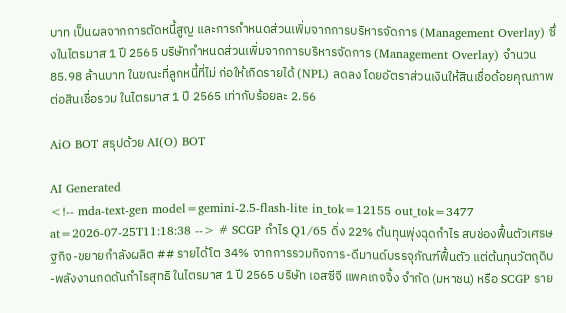บาท เป็นผลจากการตัดหนี้สูญ และการกําหนดส่วนเพิ่มจากการบริหารจัดการ (Management Overlay) ซึ่งในไตรมาส 1 ปี 2565 บริษัทกําหนดส่วนเพิ่มจากการบริหารจัดการ (Management Overlay) จํานวน 85.98 ล้านบาท ในขณะที่ลูกหนี้ที่ไม่ ก่อให้เกิดรายได้ (NPL) ลดลง โดยอัตราส่วนเงินให้สินเชื่อด้อยคุณภาพต่อสินเชื่อรวม ในไตรมาส 1 ปี 2565 เท่ากับร้อยละ 2.56

AiO BOT สรุปด้วย AI(O) BOT

AI Generated
<!-- mda-text-gen model=gemini-2.5-flash-lite in_tok=12155 out_tok=3477 at=2026-07-25T11:18:38 --> # SCGP กำไร Q1/65 ดิ่ง 22% ต้นทุนพุ่งฉุดกำไร สบช่องฟื้นตัวเศรษฐกิจ-ขยายกำลังผลิต ## รายได้โต 34% จากการรวมกิจการ-ดีมานด์บรรจุภัณฑ์ฟื้นตัว แต่ต้นทุนวัตถุดิบ-พลังงานกดดันกำไรสุทธิ ในไตรมาส 1 ปี 2565 บริษัท เอสซีจี แพคเกจจิ้ง จำกัด (มหาชน) หรือ SCGP ราย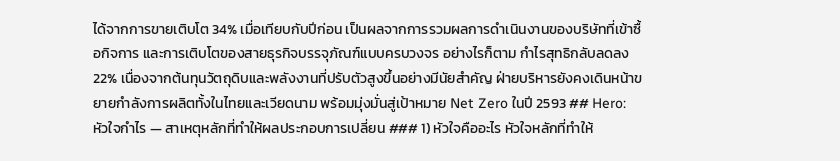ได้จากการขายเติบโต 34% เมื่อเทียบกับปีก่อน เป็นผลจากการรวมผลการดำเนินงานของบริษัทที่เข้าซื้อกิจการ และการเติบโตของสายธุรกิจบรรจุภัณฑ์แบบครบวงจร อย่างไรก็ตาม กำไรสุทธิกลับลดลง 22% เนื่องจากต้นทุนวัตถุดิบและพลังงานที่ปรับตัวสูงขึ้นอย่างมีนัยสำคัญ ฝ่ายบริหารยังคงเดินหน้าขยายกำลังการผลิตทั้งในไทยและเวียดนาม พร้อมมุ่งมั่นสู่เป้าหมาย Net Zero ในปี 2593 ## Hero: หัวใจกำไร — สาเหตุหลักที่ทำให้ผลประกอบการเปลี่ยน ### 1) หัวใจคืออะไร หัวใจหลักที่ทำให้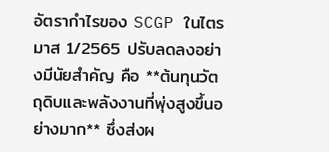อัตรากำไรของ SCGP ในไตรมาส 1/2565 ปรับลดลงอย่างมีนัยสำคัญ คือ **ต้นทุนวัตถุดิบและพลังงานที่พุ่งสูงขึ้นอย่างมาก** ซึ่งส่งผ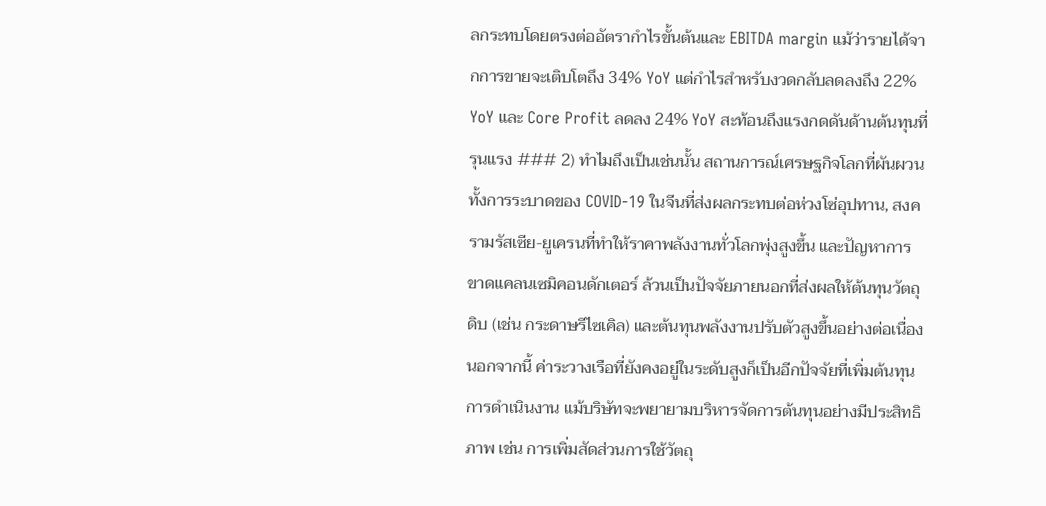ลกระทบโดยตรงต่ออัตรากำไรขั้นต้นและ EBITDA margin แม้ว่ารายได้จากการขายจะเติบโตถึง 34% YoY แต่กำไรสำหรับงวดกลับลดลงถึง 22% YoY และ Core Profit ลดลง 24% YoY สะท้อนถึงแรงกดดันด้านต้นทุนที่รุนแรง ### 2) ทำไมถึงเป็นเช่นนั้น สถานการณ์เศรษฐกิจโลกที่ผันผวน ทั้งการระบาดของ COVID-19 ในจีนที่ส่งผลกระทบต่อห่วงโซ่อุปทาน, สงครามรัสเซีย-ยูเครนที่ทำให้ราคาพลังงานทั่วโลกพุ่งสูงขึ้น และปัญหาการขาดแคลนเซมิคอนดักเตอร์ ล้วนเป็นปัจจัยภายนอกที่ส่งผลให้ต้นทุนวัตถุดิบ (เช่น กระดาษรีไซเคิล) และต้นทุนพลังงานปรับตัวสูงขึ้นอย่างต่อเนื่อง นอกจากนี้ ค่าระวางเรือที่ยังคงอยู่ในระดับสูงก็เป็นอีกปัจจัยที่เพิ่มต้นทุนการดำเนินงาน แม้บริษัทจะพยายามบริหารจัดการต้นทุนอย่างมีประสิทธิภาพ เช่น การเพิ่มสัดส่วนการใช้วัตถุ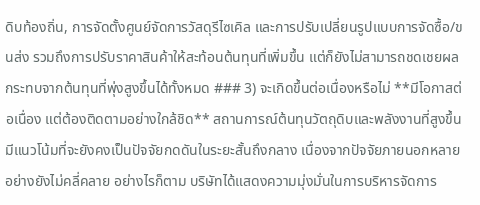ดิบท้องถิ่น, การจัดตั้งศูนย์จัดการวัสดุรีไซเคิล และการปรับเปลี่ยนรูปแบบการจัดซื้อ/ขนส่ง รวมถึงการปรับราคาสินค้าให้สะท้อนต้นทุนที่เพิ่มขึ้น แต่ก็ยังไม่สามารถชดเชยผลกระทบจากต้นทุนที่พุ่งสูงขึ้นได้ทั้งหมด ### 3) จะเกิดขึ้นต่อเนื่องหรือไม่ **มีโอกาสต่อเนื่อง แต่ต้องติดตามอย่างใกล้ชิด** สถานการณ์ต้นทุนวัตถุดิบและพลังงานที่สูงขึ้นมีแนวโน้มที่จะยังคงเป็นปัจจัยกดดันในระยะสั้นถึงกลาง เนื่องจากปัจจัยภายนอกหลายอย่างยังไม่คลี่คลาย อย่างไรก็ตาม บริษัทได้แสดงความมุ่งมั่นในการบริหารจัดการ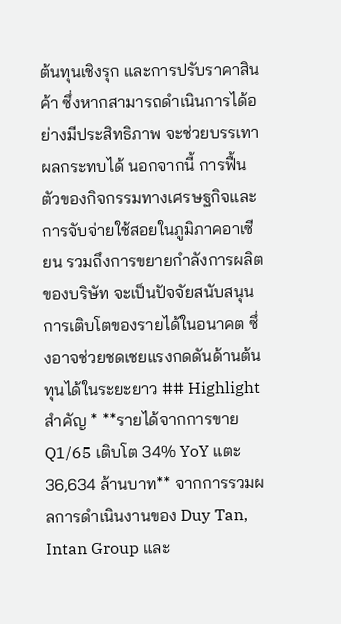ต้นทุนเชิงรุก และการปรับราคาสินค้า ซึ่งหากสามารถดำเนินการได้อย่างมีประสิทธิภาพ จะช่วยบรรเทาผลกระทบได้ นอกจากนี้ การฟื้นตัวของกิจกรรมทางเศรษฐกิจและการจับจ่ายใช้สอยในภูมิภาคอาเซียน รวมถึงการขยายกำลังการผลิตของบริษัท จะเป็นปัจจัยสนับสนุนการเติบโตของรายได้ในอนาคต ซึ่งอาจช่วยชดเชยแรงกดดันด้านต้นทุนได้ในระยะยาว ## Highlight สำคัญ * **รายได้จากการขาย Q1/65 เติบโต 34% YoY แตะ 36,634 ล้านบาท** จากการรวมผลการดำเนินงานของ Duy Tan, Intan Group และ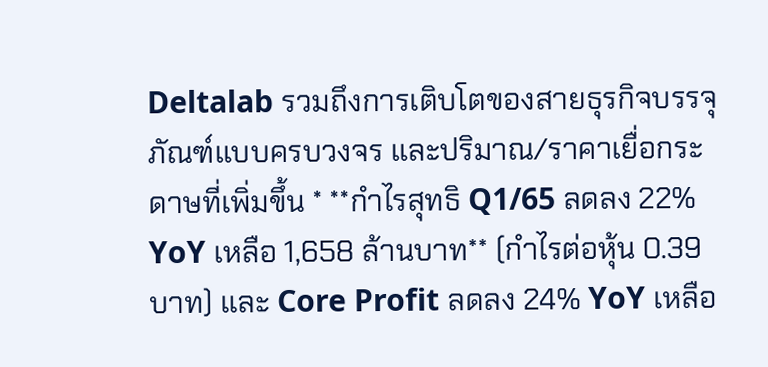Deltalab รวมถึงการเติบโตของสายธุรกิจบรรจุภัณฑ์แบบครบวงจร และปริมาณ/ราคาเยื่อกระดาษที่เพิ่มขึ้น * **กำไรสุทธิ Q1/65 ลดลง 22% YoY เหลือ 1,658 ล้านบาท** (กำไรต่อหุ้น 0.39 บาท) และ Core Profit ลดลง 24% YoY เหลือ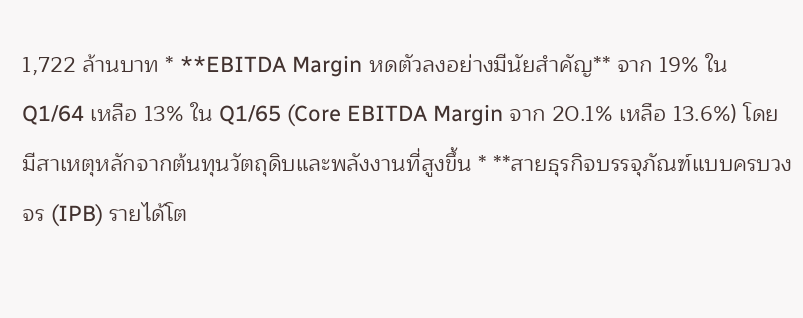1,722 ล้านบาท * **EBITDA Margin หดตัวลงอย่างมีนัยสำคัญ** จาก 19% ใน Q1/64 เหลือ 13% ใน Q1/65 (Core EBITDA Margin จาก 20.1% เหลือ 13.6%) โดยมีสาเหตุหลักจากต้นทุนวัตถุดิบและพลังงานที่สูงขึ้น * **สายธุรกิจบรรจุภัณฑ์แบบครบวงจร (IPB) รายได้โต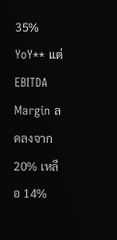35% YoY** แต่ EBITDA Margin ลดลงจาก 20% เหลือ 14%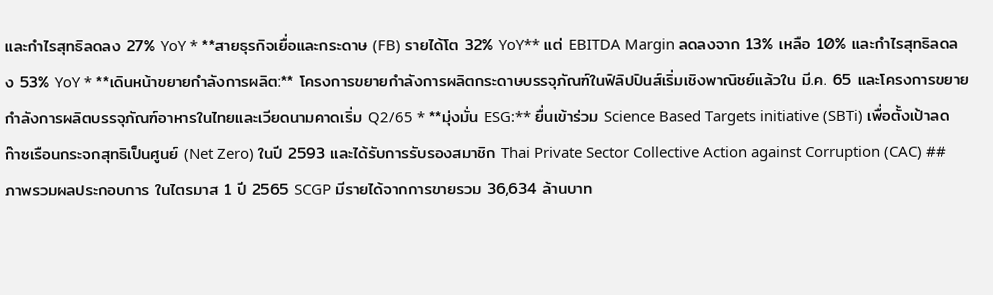และกำไรสุทธิลดลง 27% YoY * **สายธุรกิจเยื่อและกระดาษ (FB) รายได้โต 32% YoY** แต่ EBITDA Margin ลดลงจาก 13% เหลือ 10% และกำไรสุทธิลดลง 53% YoY * **เดินหน้าขยายกำลังการผลิต:** โครงการขยายกำลังการผลิตกระดาษบรรจุภัณฑ์ในฟิลิปปินส์เริ่มเชิงพาณิชย์แล้วใน มี.ค. 65 และโครงการขยายกำลังการผลิตบรรจุภัณฑ์อาหารในไทยและเวียดนามคาดเริ่ม Q2/65 * **มุ่งมั่น ESG:** ยื่นเข้าร่วม Science Based Targets initiative (SBTi) เพื่อตั้งเป้าลดก๊าซเรือนกระจกสุทธิเป็นศูนย์ (Net Zero) ในปี 2593 และได้รับการรับรองสมาชิก Thai Private Sector Collective Action against Corruption (CAC) ## ภาพรวมผลประกอบการ ในไตรมาส 1 ปี 2565 SCGP มีรายได้จากการขายรวม 36,634 ล้านบาท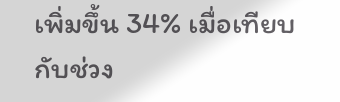เพิ่มขึ้น 34% เมื่อเทียบกับช่วง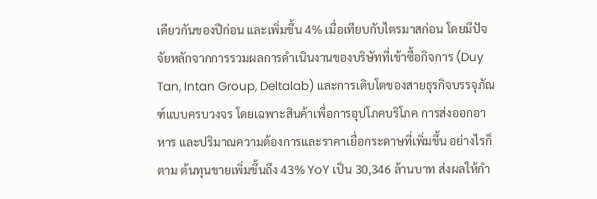เดียวกันของปีก่อน และเพิ่มขึ้น 4% เมื่อเทียบกับไตรมาสก่อน โดยมีปัจจัยหลักจากการรวมผลการดำเนินงานของบริษัทที่เข้าซื้อกิจการ (Duy Tan, Intan Group, Deltalab) และการเติบโตของสายธุรกิจบรรจุภัณฑ์แบบครบวงจร โดยเฉพาะสินค้าเพื่อการอุปโภคบริโภค การส่งออกอาหาร และปริมาณความต้องการและราคาเยื่อกระดาษที่เพิ่มขึ้น อย่างไรก็ตาม ต้นทุนขายเพิ่มขึ้นถึง 43% YoY เป็น 30,346 ล้านบาท ส่งผลให้กำ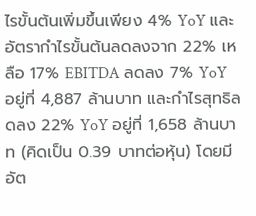ไรขั้นต้นเพิ่มขึ้นเพียง 4% YoY และอัตรากำไรขั้นต้นลดลงจาก 22% เหลือ 17% EBITDA ลดลง 7% YoY อยู่ที่ 4,887 ล้านบาท และกำไรสุทธิลดลง 22% YoY อยู่ที่ 1,658 ล้านบาท (คิดเป็น 0.39 บาทต่อหุ้น) โดยมีอัต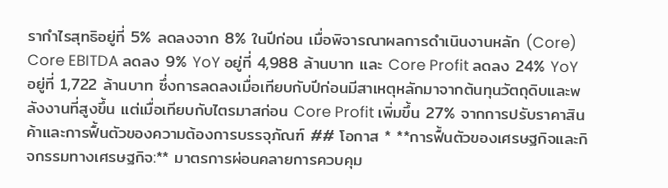รากำไรสุทธิอยู่ที่ 5% ลดลงจาก 8% ในปีก่อน เมื่อพิจารณาผลการดำเนินงานหลัก (Core) Core EBITDA ลดลง 9% YoY อยู่ที่ 4,988 ล้านบาท และ Core Profit ลดลง 24% YoY อยู่ที่ 1,722 ล้านบาท ซึ่งการลดลงเมื่อเทียบกับปีก่อนมีสาเหตุหลักมาจากต้นทุนวัตถุดิบและพลังงานที่สูงขึ้น แต่เมื่อเทียบกับไตรมาสก่อน Core Profit เพิ่มขึ้น 27% จากการปรับราคาสินค้าและการฟื้นตัวของความต้องการบรรจุภัณฑ์ ## โอกาส * **การฟื้นตัวของเศรษฐกิจและกิจกรรมทางเศรษฐกิจ:** มาตรการผ่อนคลายการควบคุม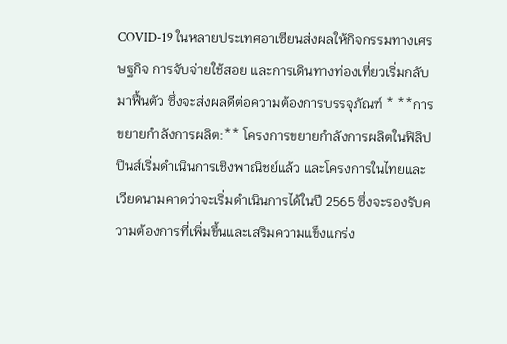COVID-19 ในหลายประเทศอาเซียนส่งผลให้กิจกรรมทางเศรษฐกิจ การจับจ่ายใช้สอย และการเดินทางท่องเที่ยวเริ่มกลับมาฟื้นตัว ซึ่งจะส่งผลดีต่อความต้องการบรรจุภัณฑ์ * **การขยายกำลังการผลิต:** โครงการขยายกำลังการผลิตในฟิลิปปินส์เริ่มดำเนินการเชิงพาณิชย์แล้ว และโครงการในไทยและเวียดนามคาดว่าจะเริ่มดำเนินการได้ในปี 2565 ซึ่งจะรองรับความต้องการที่เพิ่มขึ้นและเสริมความแข็งแกร่ง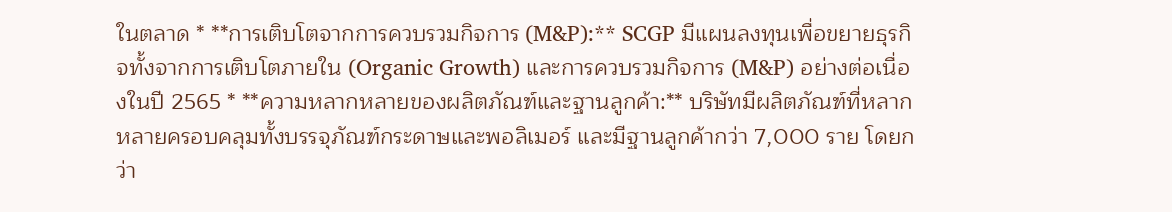ในตลาด * **การเติบโตจากการควบรวมกิจการ (M&P):** SCGP มีแผนลงทุนเพื่อขยายธุรกิจทั้งจากการเติบโตภายใน (Organic Growth) และการควบรวมกิจการ (M&P) อย่างต่อเนื่องในปี 2565 * **ความหลากหลายของผลิตภัณฑ์และฐานลูกค้า:** บริษัทมีผลิตภัณฑ์ที่หลากหลายครอบคลุมทั้งบรรจุภัณฑ์กระดาษและพอลิเมอร์ และมีฐานลูกค้ากว่า 7,000 ราย โดยกว่า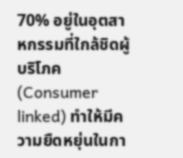70% อยู่ในอุตสาหกรรมที่ใกล้ชิดผู้บริโภค (Consumer linked) ทำให้มีความยืดหยุ่นในกา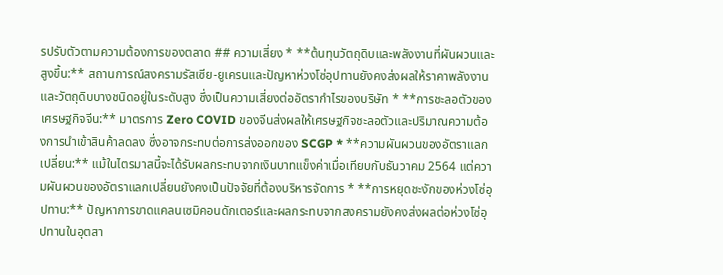รปรับตัวตามความต้องการของตลาด ## ความเสี่ยง * **ต้นทุนวัตถุดิบและพลังงานที่ผันผวนและสูงขึ้น:** สถานการณ์สงครามรัสเซีย-ยูเครนและปัญหาห่วงโซ่อุปทานยังคงส่งผลให้ราคาพลังงานและวัตถุดิบบางชนิดอยู่ในระดับสูง ซึ่งเป็นความเสี่ยงต่ออัตรากำไรของบริษัท * **การชะลอตัวของเศรษฐกิจจีน:** มาตรการ Zero COVID ของจีนส่งผลให้เศรษฐกิจชะลอตัวและปริมาณความต้องการนำเข้าสินค้าลดลง ซึ่งอาจกระทบต่อการส่งออกของ SCGP * **ความผันผวนของอัตราแลกเปลี่ยน:** แม้ในไตรมาสนี้จะได้รับผลกระทบจากเงินบาทแข็งค่าเมื่อเทียบกับธันวาคม 2564 แต่ความผันผวนของอัตราแลกเปลี่ยนยังคงเป็นปัจจัยที่ต้องบริหารจัดการ * **การหยุดชะงักของห่วงโซ่อุปทาน:** ปัญหาการขาดแคลนเซมิคอนดักเตอร์และผลกระทบจากสงครามยังคงส่งผลต่อห่วงโซ่อุปทานในอุตสา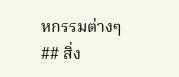หกรรมต่างๆ ## สิ่ง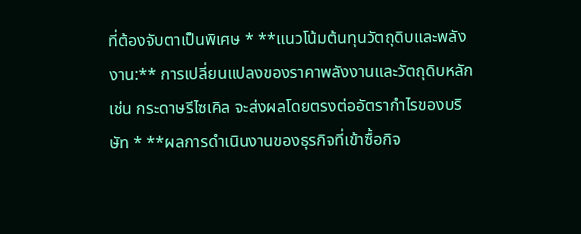ที่ต้องจับตาเป็นพิเศษ * **แนวโน้มต้นทุนวัตถุดิบและพลังงาน:** การเปลี่ยนแปลงของราคาพลังงานและวัตถุดิบหลัก เช่น กระดาษรีไซเคิล จะส่งผลโดยตรงต่ออัตรากำไรของบริษัท * **ผลการดำเนินงานของธุรกิจที่เข้าซื้อกิจ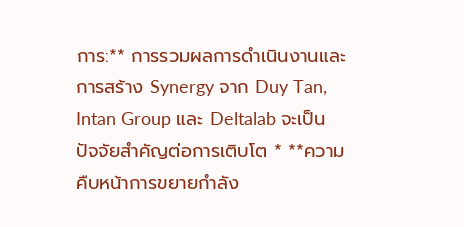การ:** การรวมผลการดำเนินงานและการสร้าง Synergy จาก Duy Tan, Intan Group และ Deltalab จะเป็นปัจจัยสำคัญต่อการเติบโต * **ความคืบหน้าการขยายกำลัง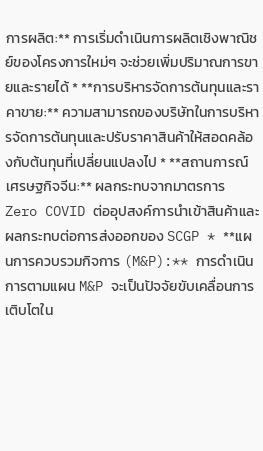การผลิต:** การเริ่มดำเนินการผลิตเชิงพาณิชย์ของโครงการใหม่ๆ จะช่วยเพิ่มปริมาณการขายและรายได้ * **การบริหารจัดการต้นทุนและราคาขาย:** ความสามารถของบริษัทในการบริหารจัดการต้นทุนและปรับราคาสินค้าให้สอดคล้องกับต้นทุนที่เปลี่ยนแปลงไป * **สถานการณ์เศรษฐกิจจีน:** ผลกระทบจากมาตรการ Zero COVID ต่ออุปสงค์การนำเข้าสินค้าและผลกระทบต่อการส่งออกของ SCGP * **แผนการควบรวมกิจการ (M&P):** การดำเนินการตามแผน M&P จะเป็นปัจจัยขับเคลื่อนการเติบโตใน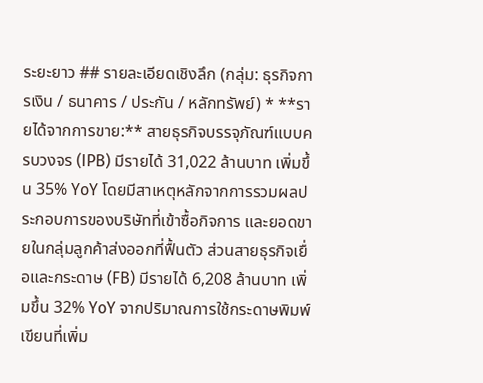ระยะยาว ## รายละเอียดเชิงลึก (กลุ่ม: ธุรกิจการเงิน / ธนาคาร / ประกัน / หลักทรัพย์) * **รายได้จากการขาย:** สายธุรกิจบรรจุภัณฑ์แบบครบวงจร (IPB) มีรายได้ 31,022 ล้านบาท เพิ่มขึ้น 35% YoY โดยมีสาเหตุหลักจากการรวมผลประกอบการของบริษัทที่เข้าซื้อกิจการ และยอดขายในกลุ่มลูกค้าส่งออกที่ฟื้นตัว ส่วนสายธุรกิจเยื่อและกระดาษ (FB) มีรายได้ 6,208 ล้านบาท เพิ่มขึ้น 32% YoY จากปริมาณการใช้กระดาษพิมพ์เขียนที่เพิ่ม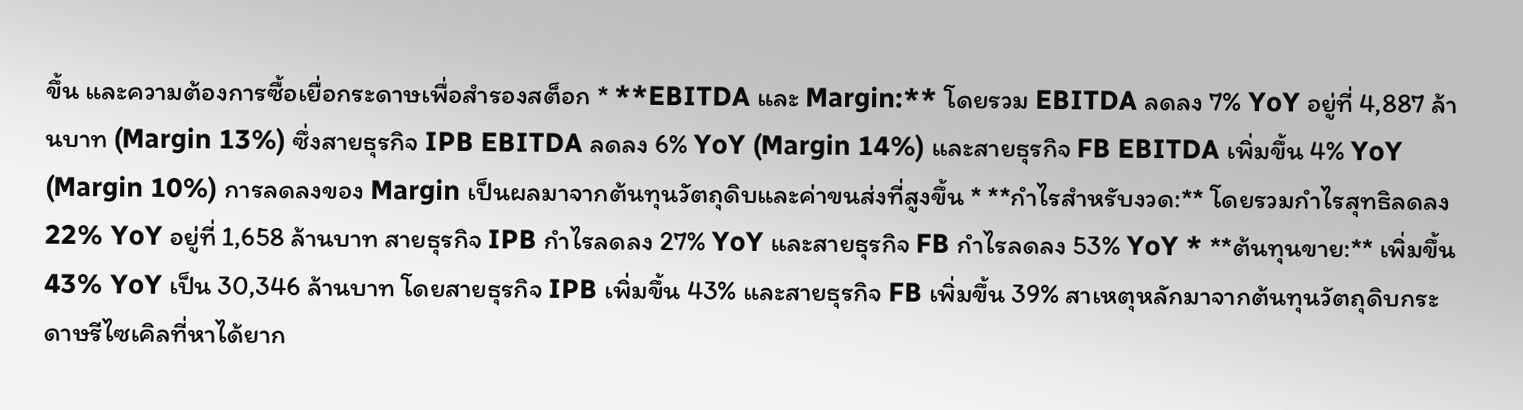ขึ้น และความต้องการซื้อเยื่อกระดาษเพื่อสำรองสต็อก * **EBITDA และ Margin:** โดยรวม EBITDA ลดลง 7% YoY อยู่ที่ 4,887 ล้านบาท (Margin 13%) ซึ่งสายธุรกิจ IPB EBITDA ลดลง 6% YoY (Margin 14%) และสายธุรกิจ FB EBITDA เพิ่มขึ้น 4% YoY (Margin 10%) การลดลงของ Margin เป็นผลมาจากต้นทุนวัตถุดิบและค่าขนส่งที่สูงขึ้น * **กำไรสำหรับงวด:** โดยรวมกำไรสุทธิลดลง 22% YoY อยู่ที่ 1,658 ล้านบาท สายธุรกิจ IPB กำไรลดลง 27% YoY และสายธุรกิจ FB กำไรลดลง 53% YoY * **ต้นทุนขาย:** เพิ่มขึ้น 43% YoY เป็น 30,346 ล้านบาท โดยสายธุรกิจ IPB เพิ่มขึ้น 43% และสายธุรกิจ FB เพิ่มขึ้น 39% สาเหตุหลักมาจากต้นทุนวัตถุดิบกระดาษรีไซเคิลที่หาได้ยาก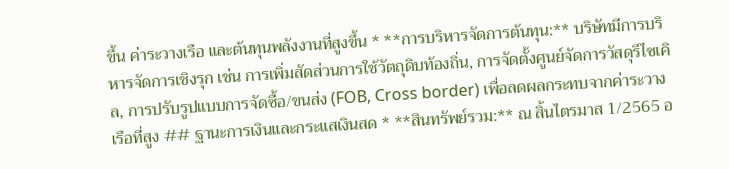ขึ้น ค่าระวางเรือ และต้นทุนพลังงานที่สูงขึ้น * **การบริหารจัดการต้นทุน:** บริษัทมีการบริหารจัดการเชิงรุก เช่น การเพิ่มสัดส่วนการใช้วัตถุดิบท้องถิ่น, การจัดตั้งศูนย์จัดการวัสดุรีไซเคิล, การปรับรูปแบบการจัดซื้อ/ขนส่ง (FOB, Cross border) เพื่อลดผลกระทบจากค่าระวางเรือที่สูง ## ฐานะการเงินและกระแสเงินสด * **สินทรัพย์รวม:** ณ สิ้นไตรมาส 1/2565 อ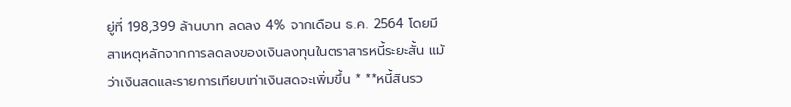ยู่ที่ 198,399 ล้านบาท ลดลง 4% จากเดือน ธ.ค. 2564 โดยมีสาเหตุหลักจากการลดลงของเงินลงทุนในตราสารหนี้ระยะสั้น แม้ว่าเงินสดและรายการเทียบเท่าเงินสดจะเพิ่มขึ้น * **หนี้สินรว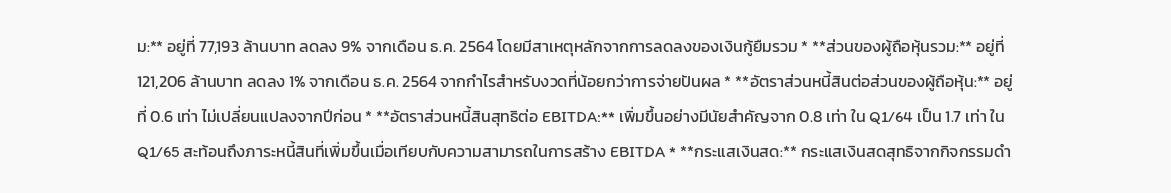ม:** อยู่ที่ 77,193 ล้านบาท ลดลง 9% จากเดือน ธ.ค. 2564 โดยมีสาเหตุหลักจากการลดลงของเงินกู้ยืมรวม * **ส่วนของผู้ถือหุ้นรวม:** อยู่ที่ 121,206 ล้านบาท ลดลง 1% จากเดือน ธ.ค. 2564 จากกำไรสำหรับงวดที่น้อยกว่าการจ่ายปันผล * **อัตราส่วนหนี้สินต่อส่วนของผู้ถือหุ้น:** อยู่ที่ 0.6 เท่า ไม่เปลี่ยนแปลงจากปีก่อน * **อัตราส่วนหนี้สินสุทธิต่อ EBITDA:** เพิ่มขึ้นอย่างมีนัยสำคัญจาก 0.8 เท่า ใน Q1/64 เป็น 1.7 เท่า ใน Q1/65 สะท้อนถึงภาระหนี้สินที่เพิ่มขึ้นเมื่อเทียบกับความสามารถในการสร้าง EBITDA * **กระแสเงินสด:** กระแสเงินสดสุทธิจากกิจกรรมดำ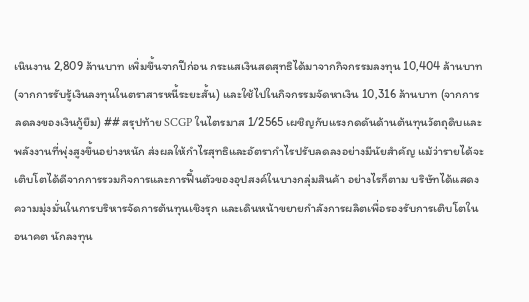เนินงาน 2,809 ล้านบาท เพิ่มขึ้นจากปีก่อน กระแสเงินสดสุทธิได้มาจากกิจกรรมลงทุน 10,404 ล้านบาท (จากการรับรู้เงินลงทุนในตราสารหนี้ระยะสั้น) และใช้ไปในกิจกรรมจัดหาเงิน 10,316 ล้านบาท (จากการลดลงของเงินกู้ยืม) ## สรุปท้าย SCGP ในไตรมาส 1/2565 เผชิญกับแรงกดดันด้านต้นทุนวัตถุดิบและพลังงานที่พุ่งสูงขึ้นอย่างหนัก ส่งผลให้กำไรสุทธิและอัตรากำไรปรับลดลงอย่างมีนัยสำคัญ แม้ว่ารายได้จะเติบโตได้ดีจากการรวมกิจการและการฟื้นตัวของอุปสงค์ในบางกลุ่มสินค้า อย่างไรก็ตาม บริษัทได้แสดงความมุ่งมั่นในการบริหารจัดการต้นทุนเชิงรุก และเดินหน้าขยายกำลังการผลิตเพื่อรองรับการเติบโตในอนาคต นักลงทุน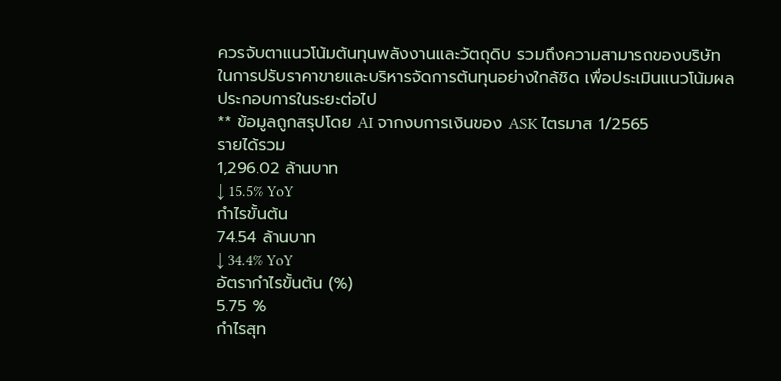ควรจับตาแนวโน้มต้นทุนพลังงานและวัตถุดิบ รวมถึงความสามารถของบริษัทในการปรับราคาขายและบริหารจัดการต้นทุนอย่างใกล้ชิด เพื่อประเมินแนวโน้มผลประกอบการในระยะต่อไป
** ข้อมูลถูกสรุปโดย AI จากงบการเงินของ ASK ไตรมาส 1/2565
รายได้รวม
1,296.02 ล้านบาท
↓ 15.5% YoY
กำไรขั้นต้น
74.54 ล้านบาท
↓ 34.4% YoY
อัตรากำไรขั้นต้น (%)
5.75 %
กำไรสุท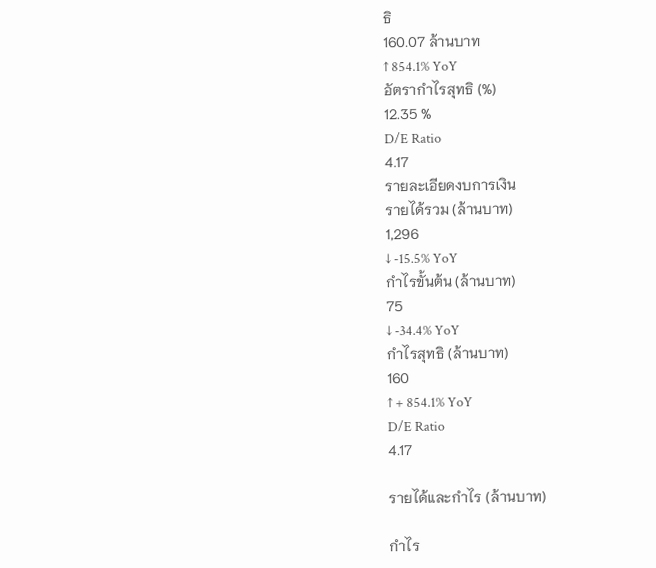ธิ
160.07 ล้านบาท
↑ 854.1% YoY
อัตรากำไรสุทธิ (%)
12.35 %
D/E Ratio
4.17
รายละเอียดงบการเงิน
รายได้รวม (ล้านบาท)
1,296
↓ -15.5% YoY
กำไรขั้นต้น (ล้านบาท)
75
↓ -34.4% YoY
กำไรสุทธิ (ล้านบาท)
160
↑ + 854.1% YoY
D/E Ratio
4.17

รายได้และกำไร (ล้านบาท)

กำไร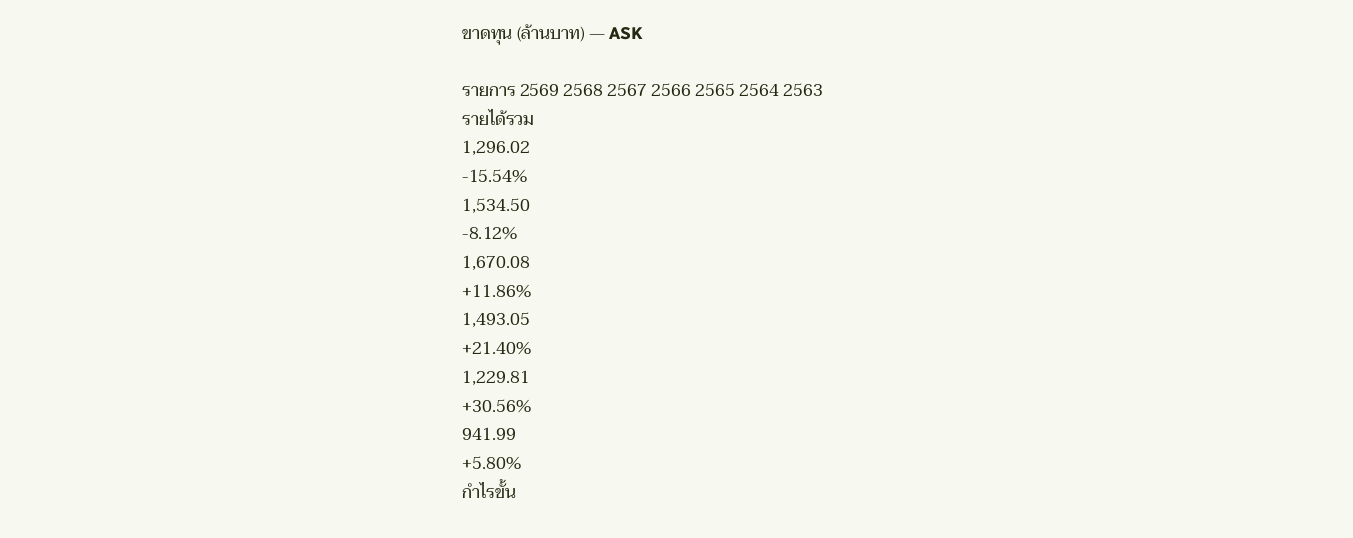ขาดทุน (ล้านบาท) — ASK

รายการ 2569 2568 2567 2566 2565 2564 2563
รายได้รวม
1,296.02
-15.54%
1,534.50
-8.12%
1,670.08
+11.86%
1,493.05
+21.40%
1,229.81
+30.56%
941.99
+5.80%
กำไรขั้น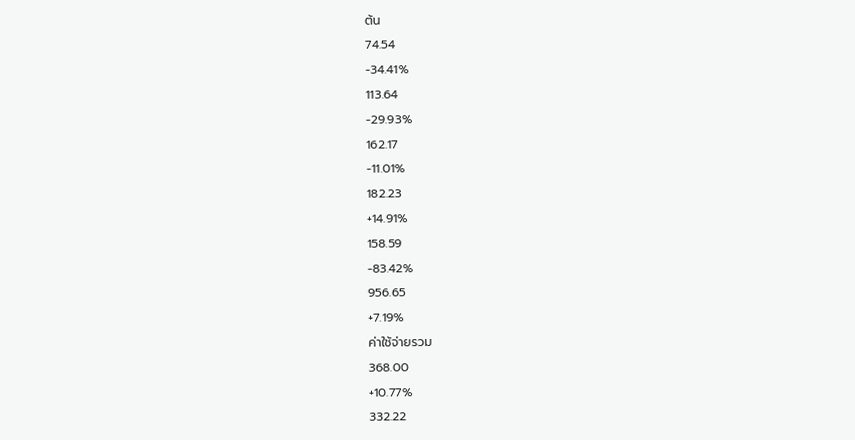ต้น
74.54
-34.41%
113.64
-29.93%
162.17
-11.01%
182.23
+14.91%
158.59
-83.42%
956.65
+7.19%
ค่าใช้จ่ายรวม
368.00
+10.77%
332.22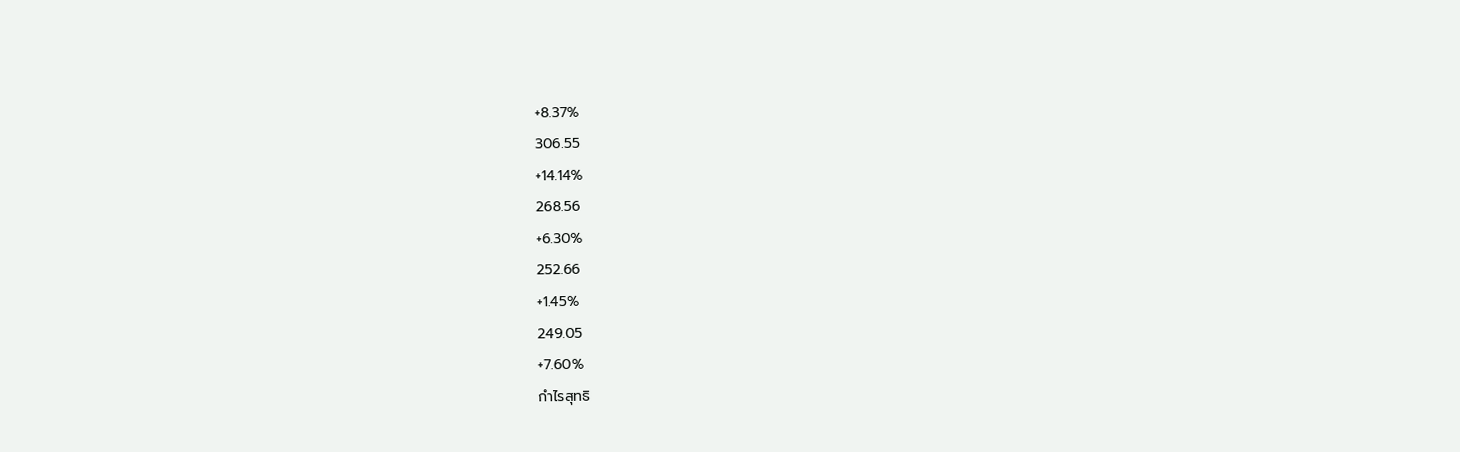+8.37%
306.55
+14.14%
268.56
+6.30%
252.66
+1.45%
249.05
+7.60%
กำไรสุทธิ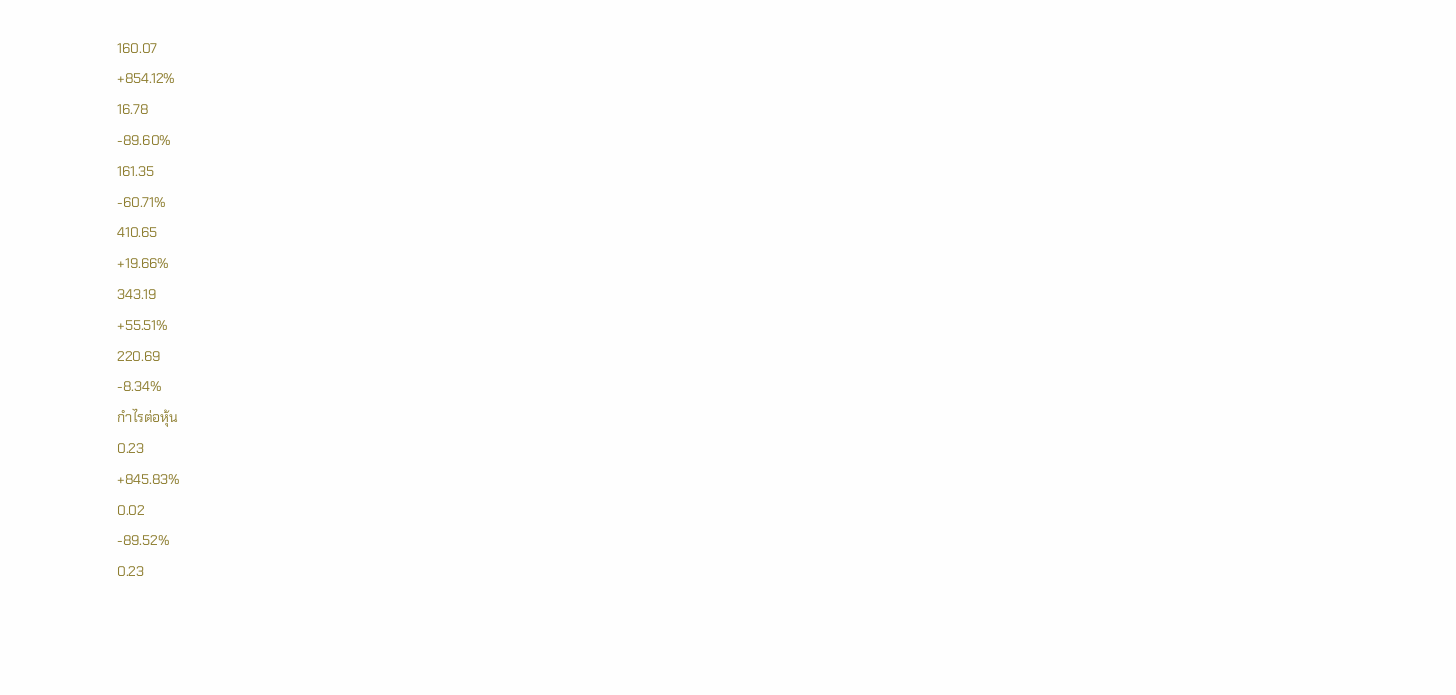160.07
+854.12%
16.78
-89.60%
161.35
-60.71%
410.65
+19.66%
343.19
+55.51%
220.69
-8.34%
กำไรต่อหุ้น
0.23
+845.83%
0.02
-89.52%
0.23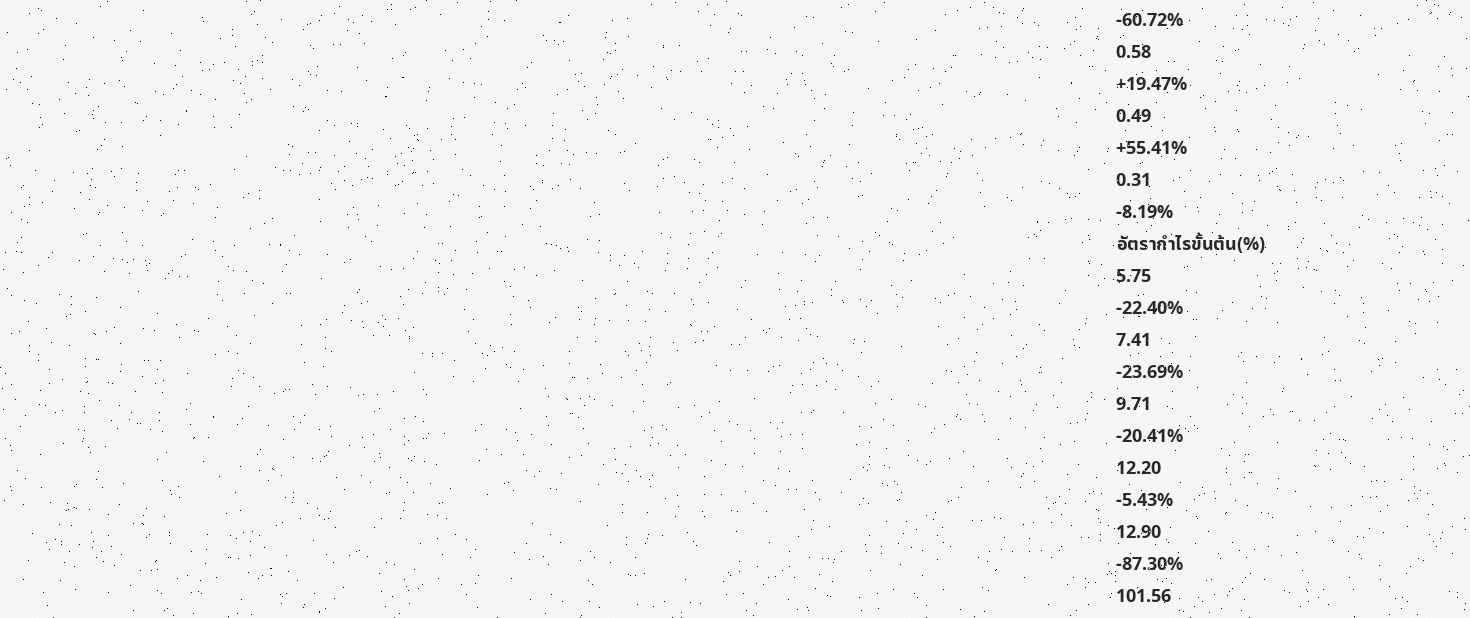-60.72%
0.58
+19.47%
0.49
+55.41%
0.31
-8.19%
อัตรากำไรขั้นต้น(%)
5.75
-22.40%
7.41
-23.69%
9.71
-20.41%
12.20
-5.43%
12.90
-87.30%
101.56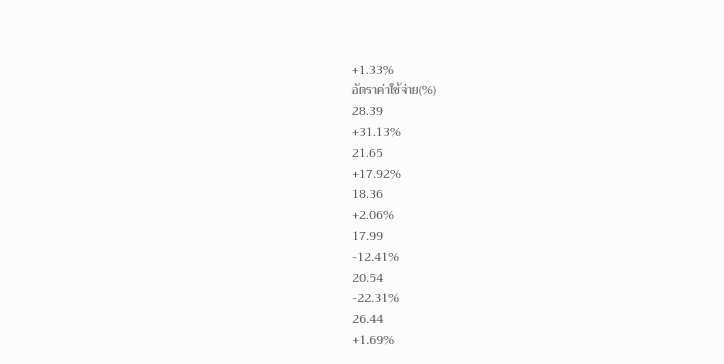+1.33%
อัตราค่าใช้จ่าย(%)
28.39
+31.13%
21.65
+17.92%
18.36
+2.06%
17.99
-12.41%
20.54
-22.31%
26.44
+1.69%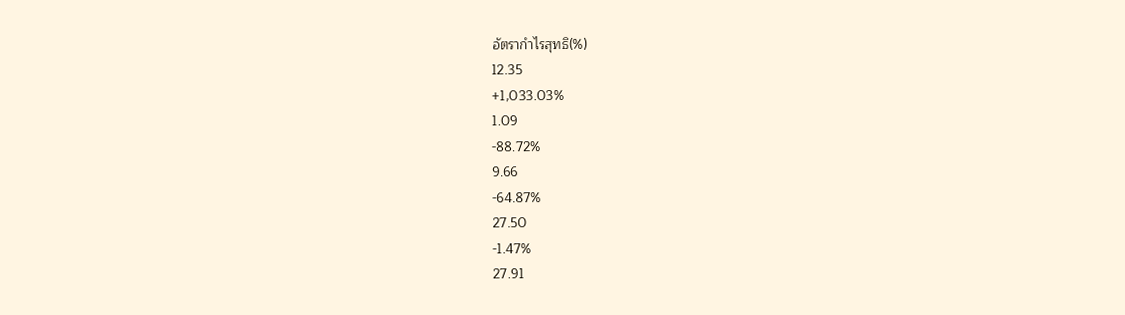อัตรากำไรสุทธิ(%)
12.35
+1,033.03%
1.09
-88.72%
9.66
-64.87%
27.50
-1.47%
27.91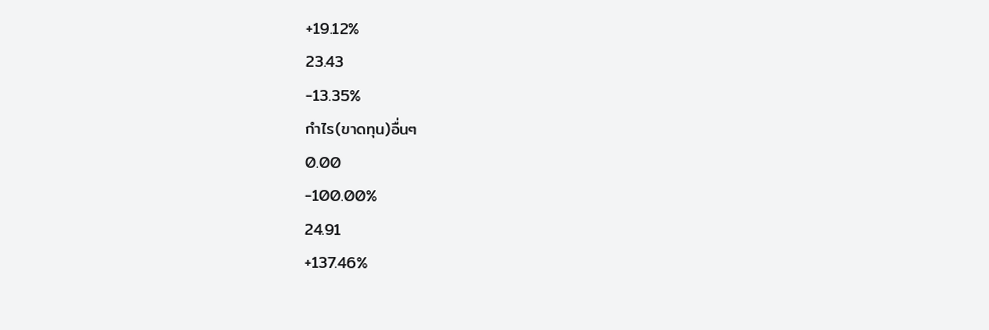+19.12%
23.43
-13.35%
กำไร(ขาดทุน)อื่นๆ
0.00
-100.00%
24.91
+137.46%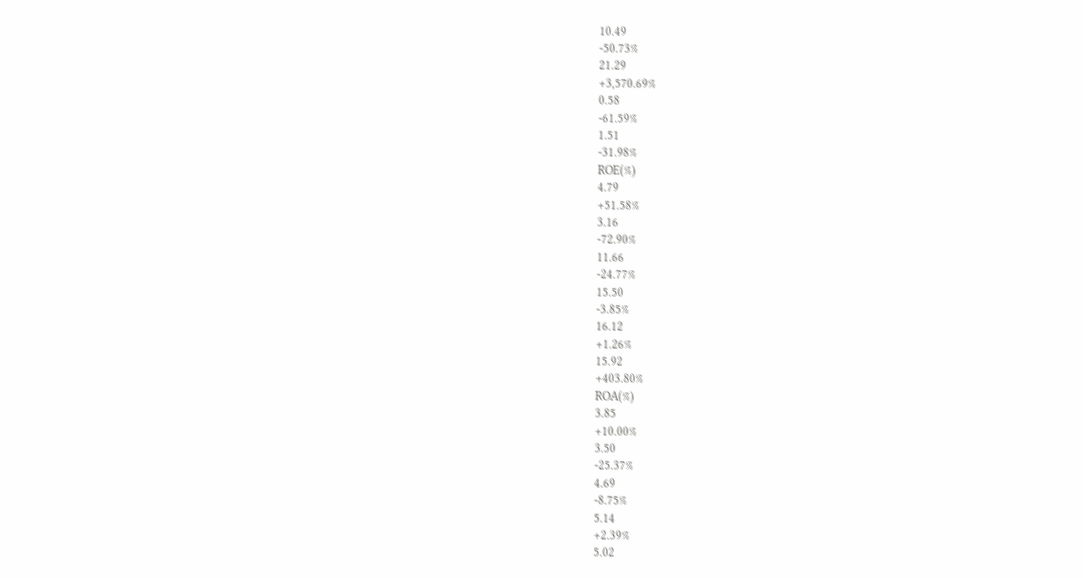10.49
-50.73%
21.29
+3,570.69%
0.58
-61.59%
1.51
-31.98%
ROE(%)
4.79
+51.58%
3.16
-72.90%
11.66
-24.77%
15.50
-3.85%
16.12
+1.26%
15.92
+403.80%
ROA(%)
3.85
+10.00%
3.50
-25.37%
4.69
-8.75%
5.14
+2.39%
5.02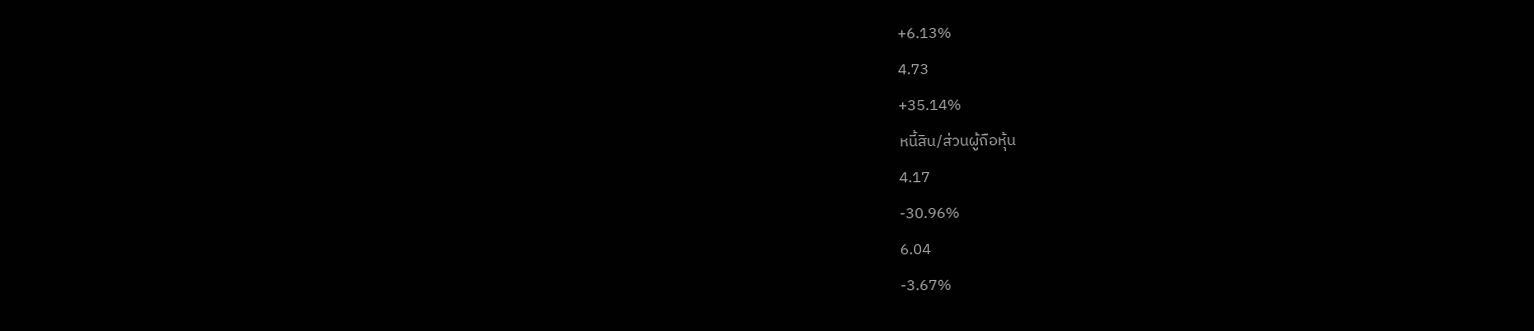+6.13%
4.73
+35.14%
หนี้สิน/ส่วนผู้ถือหุ้น
4.17
-30.96%
6.04
-3.67%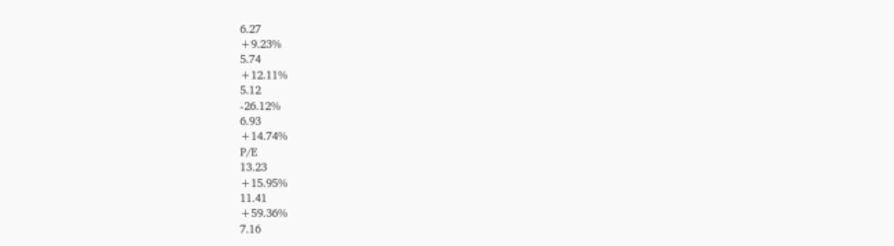6.27
+9.23%
5.74
+12.11%
5.12
-26.12%
6.93
+14.74%
P/E
13.23
+15.95%
11.41
+59.36%
7.16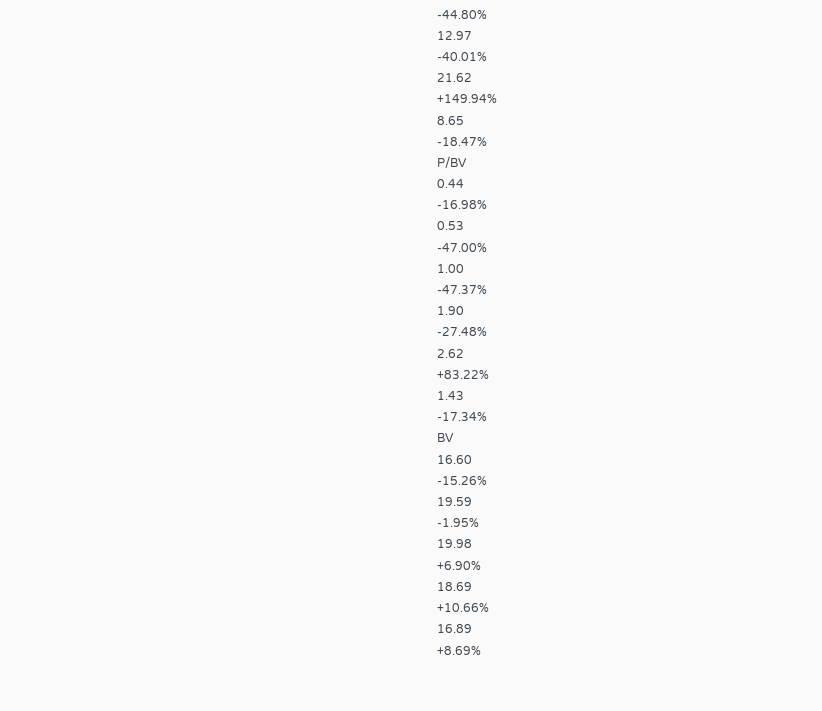-44.80%
12.97
-40.01%
21.62
+149.94%
8.65
-18.47%
P/BV
0.44
-16.98%
0.53
-47.00%
1.00
-47.37%
1.90
-27.48%
2.62
+83.22%
1.43
-17.34%
BV
16.60
-15.26%
19.59
-1.95%
19.98
+6.90%
18.69
+10.66%
16.89
+8.69%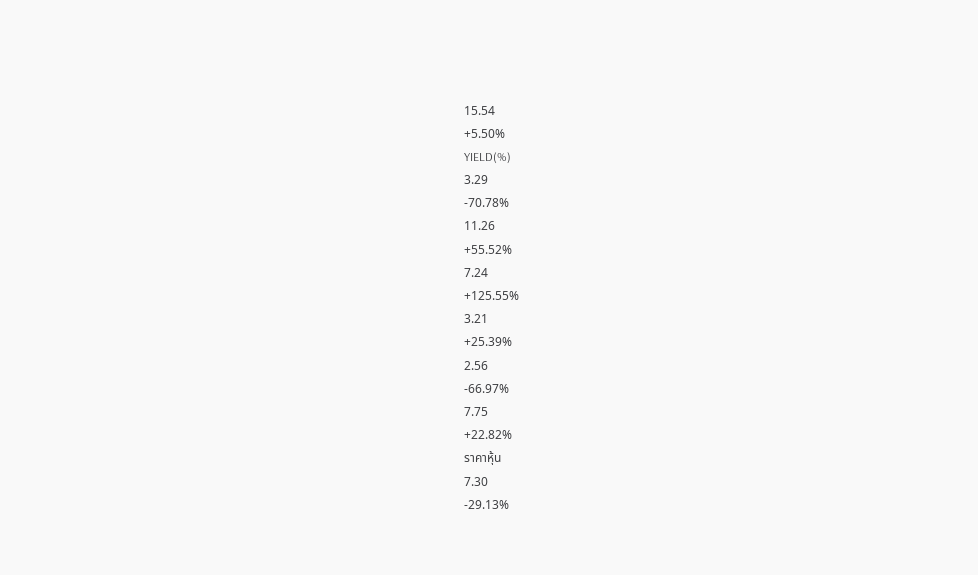15.54
+5.50%
YIELD(%)
3.29
-70.78%
11.26
+55.52%
7.24
+125.55%
3.21
+25.39%
2.56
-66.97%
7.75
+22.82%
ราคาหุ้น
7.30
-29.13%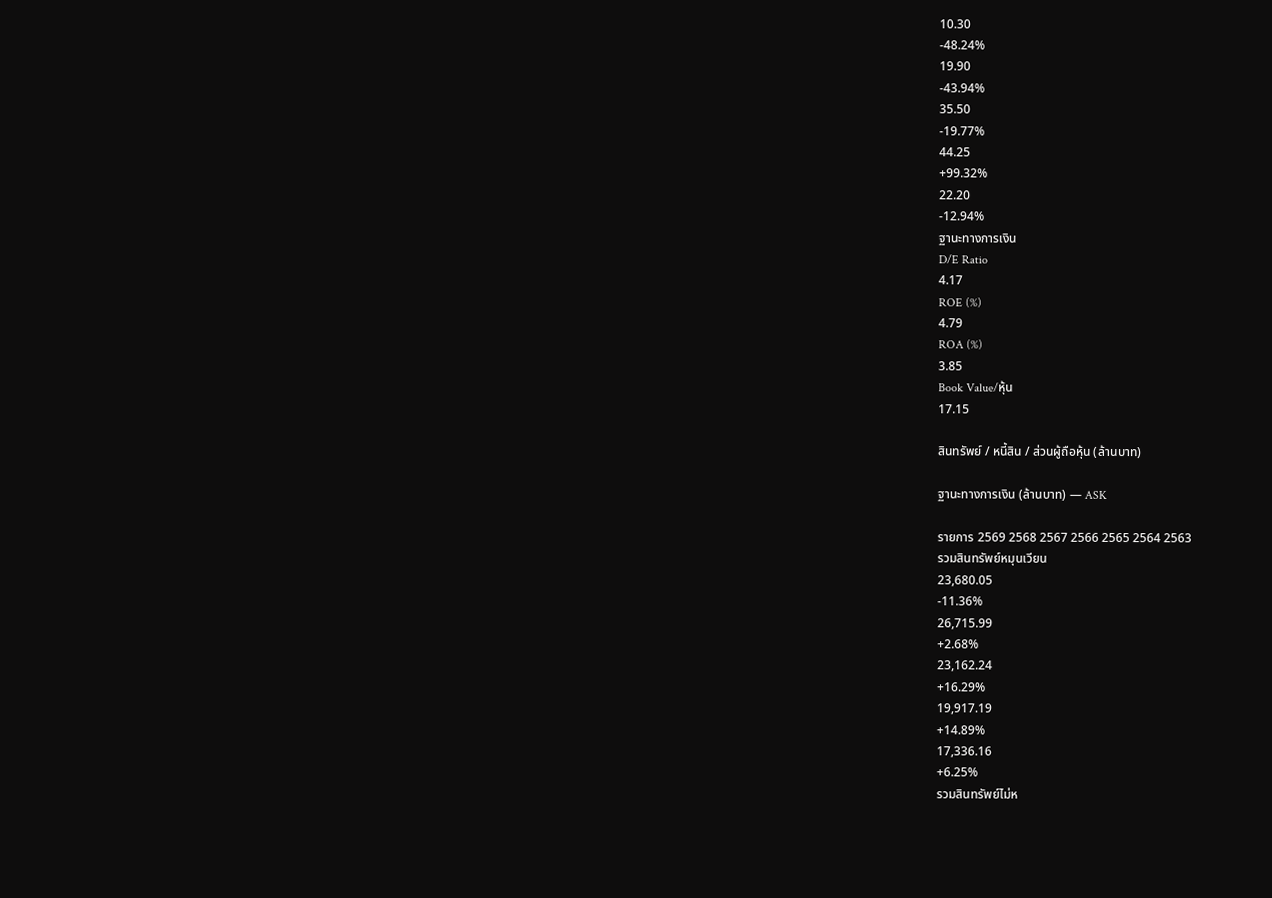10.30
-48.24%
19.90
-43.94%
35.50
-19.77%
44.25
+99.32%
22.20
-12.94%
ฐานะทางการเงิน
D/E Ratio
4.17
ROE (%)
4.79
ROA (%)
3.85
Book Value/หุ้น
17.15

สินทรัพย์ / หนี้สิน / ส่วนผู้ถือหุ้น (ล้านบาท)

ฐานะทางการเงิน (ล้านบาท) — ASK

รายการ 2569 2568 2567 2566 2565 2564 2563
รวมสินทรัพย์หมุนเวียน
23,680.05
-11.36%
26,715.99
+2.68%
23,162.24
+16.29%
19,917.19
+14.89%
17,336.16
+6.25%
รวมสินทรัพย์ไม่ห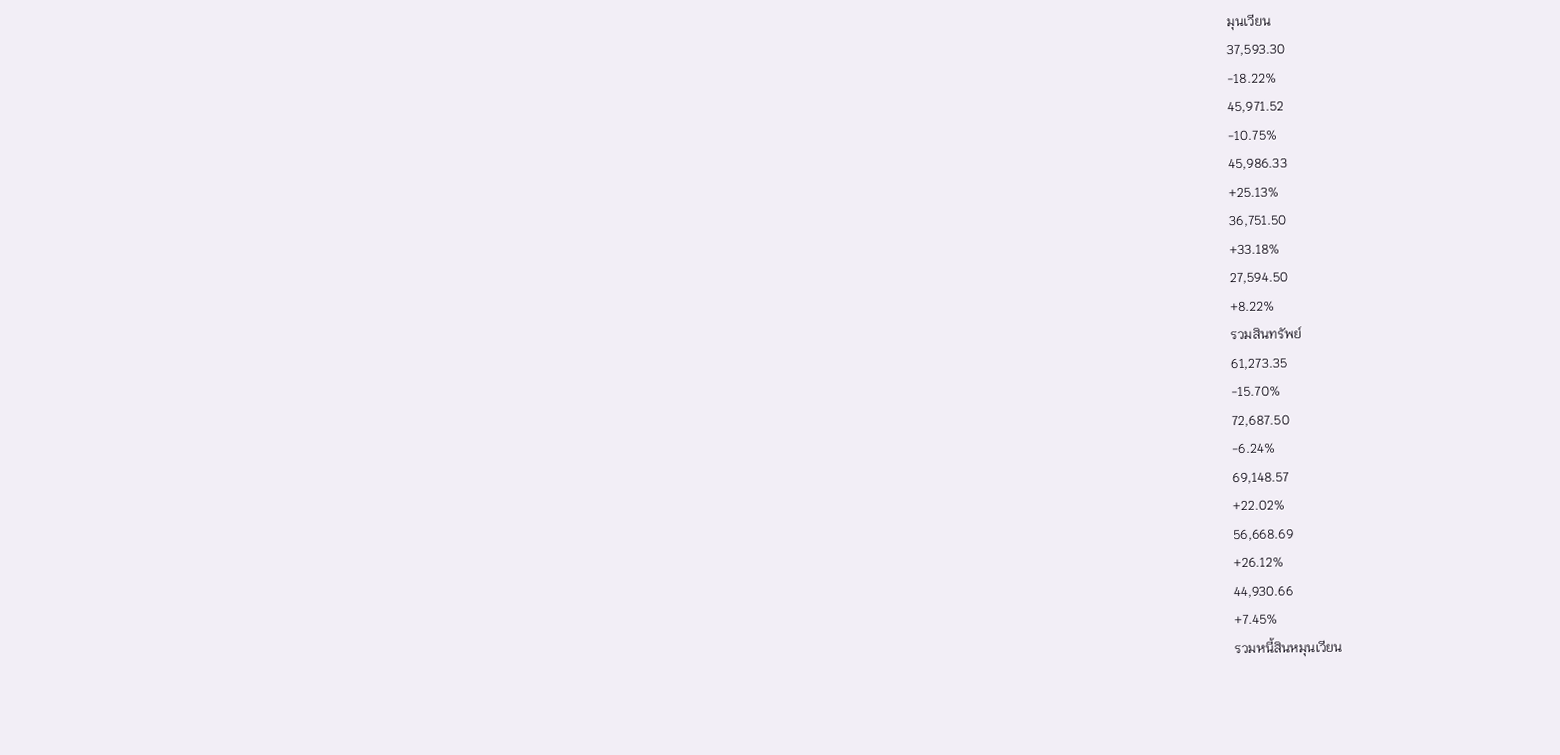มุนเวียน
37,593.30
-18.22%
45,971.52
-10.75%
45,986.33
+25.13%
36,751.50
+33.18%
27,594.50
+8.22%
รวมสินทรัพย์
61,273.35
-15.70%
72,687.50
-6.24%
69,148.57
+22.02%
56,668.69
+26.12%
44,930.66
+7.45%
รวมหนี้สินหมุนเวียน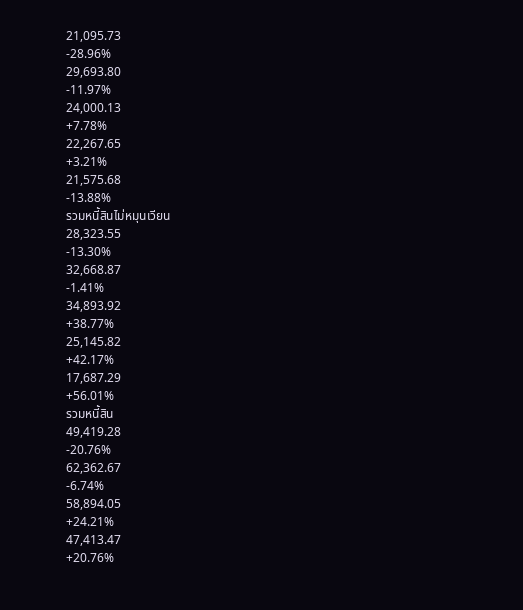21,095.73
-28.96%
29,693.80
-11.97%
24,000.13
+7.78%
22,267.65
+3.21%
21,575.68
-13.88%
รวมหนี้สินไม่หมุนเวียน
28,323.55
-13.30%
32,668.87
-1.41%
34,893.92
+38.77%
25,145.82
+42.17%
17,687.29
+56.01%
รวมหนี้สิน
49,419.28
-20.76%
62,362.67
-6.74%
58,894.05
+24.21%
47,413.47
+20.76%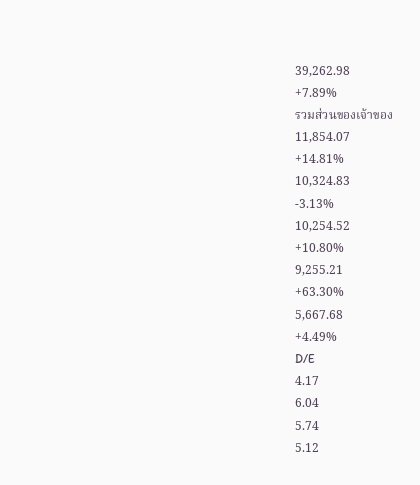39,262.98
+7.89%
รวมส่วนของเจ้าของ
11,854.07
+14.81%
10,324.83
-3.13%
10,254.52
+10.80%
9,255.21
+63.30%
5,667.68
+4.49%
D/E
4.17
6.04
5.74
5.12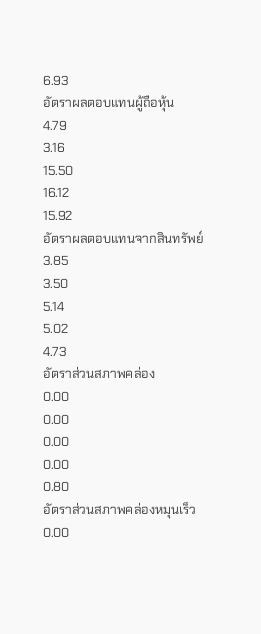6.93
อัตราผลตอบแทนผู้ถือหุ้น
4.79
3.16
15.50
16.12
15.92
อัตราผลตอบแทนจากสินทรัพย์
3.85
3.50
5.14
5.02
4.73
อัตราส่วนสภาพคล่อง
0.00
0.00
0.00
0.00
0.80
อัตราส่วนสภาพคล่องหมุนเร็ว
0.00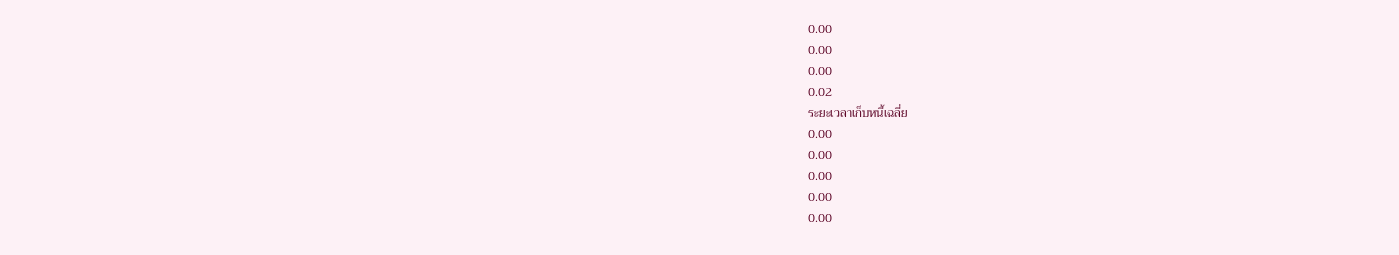0.00
0.00
0.00
0.02
ระยะเวลาเก็บหนี้เฉลี่ย
0.00
0.00
0.00
0.00
0.00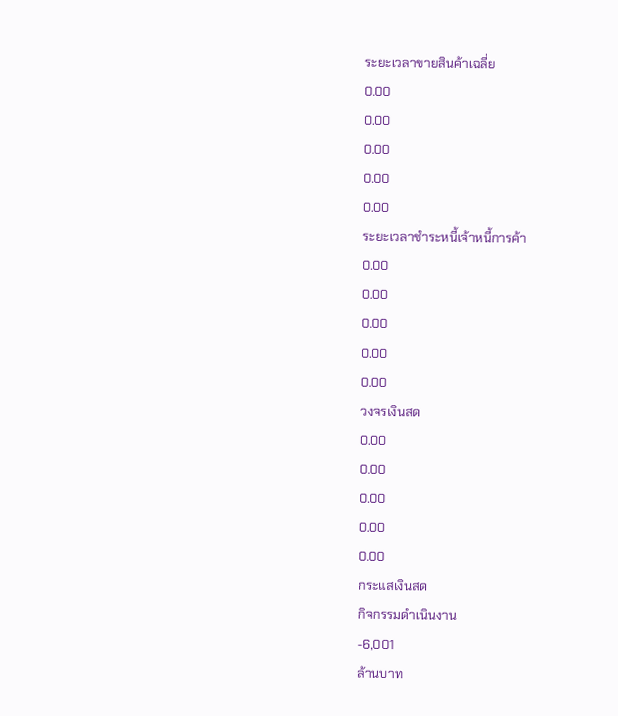ระยะเวลาขายสินค้าเฉลี่ย
0.00
0.00
0.00
0.00
0.00
ระยะเวลาชำระหนี้เจ้าหนี้การค้า
0.00
0.00
0.00
0.00
0.00
วงจรเงินสด
0.00
0.00
0.00
0.00
0.00
กระแสเงินสด
กิจกรรมดำเนินงาน
-6,001
ล้านบาท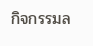กิจกรรมล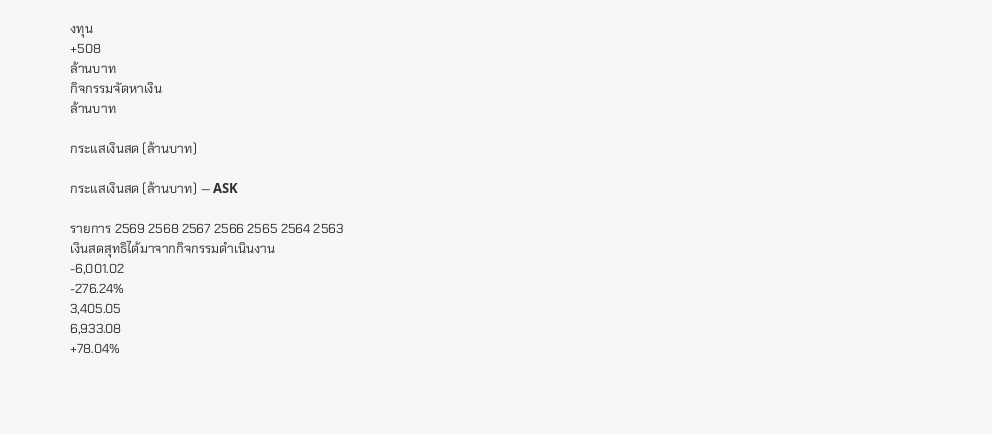งทุน
+508
ล้านบาท
กิจกรรมจัดหาเงิน
ล้านบาท

กระแสเงินสด (ล้านบาท)

กระแสเงินสด (ล้านบาท) — ASK

รายการ 2569 2568 2567 2566 2565 2564 2563
เงินสดสุทธิได้มาจากกิจกรรมดำเนินงาน
-6,001.02
-276.24%
3,405.05
6,933.08
+78.04%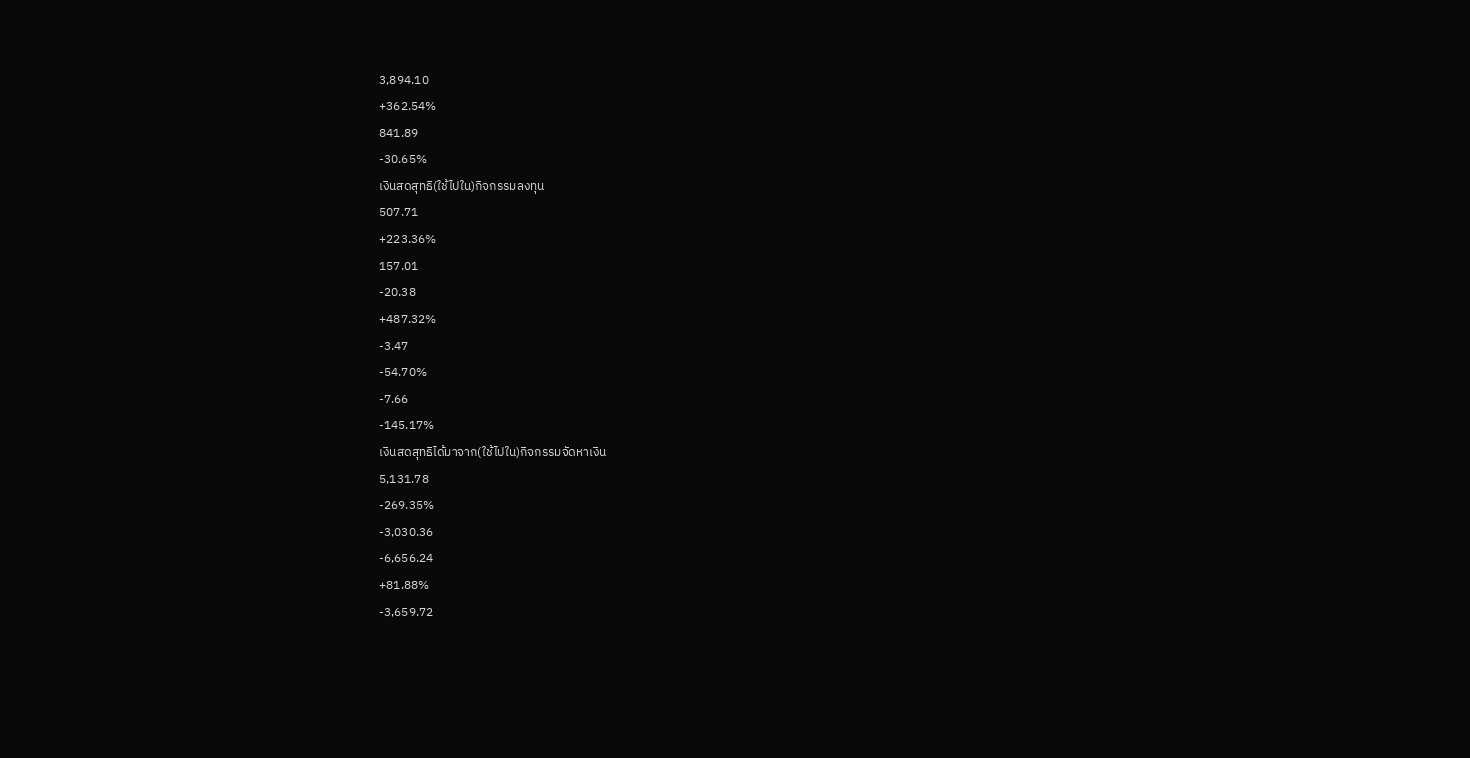3,894.10
+362.54%
841.89
-30.65%
เงินสดสุทธิ(ใช้ไปใน)กิจกรรมลงทุน
507.71
+223.36%
157.01
-20.38
+487.32%
-3.47
-54.70%
-7.66
-145.17%
เงินสดสุทธิได้มาจาก(ใช้ไปใน)กิจกรรมจัดหาเงิน
5,131.78
-269.35%
-3,030.36
-6,656.24
+81.88%
-3,659.72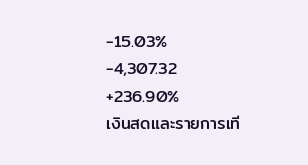-15.03%
-4,307.32
+236.90%
เงินสดและรายการเที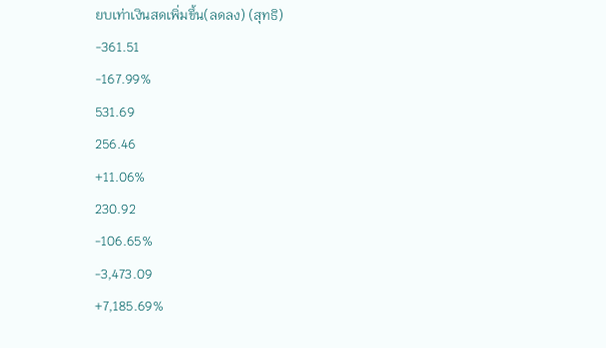ยบเท่าเงินสดเพิ่มขึ้น(ลดลง) (สุทธิ)
-361.51
-167.99%
531.69
256.46
+11.06%
230.92
-106.65%
-3,473.09
+7,185.69%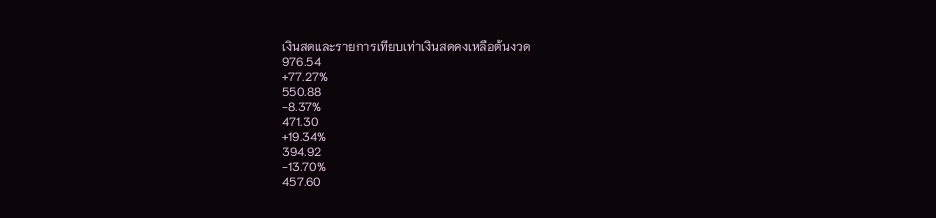เงินสดและรายการเทียบเท่าเงินสดคงเหลือต้นงวด
976.54
+77.27%
550.88
-8.37%
471.30
+19.34%
394.92
-13.70%
457.60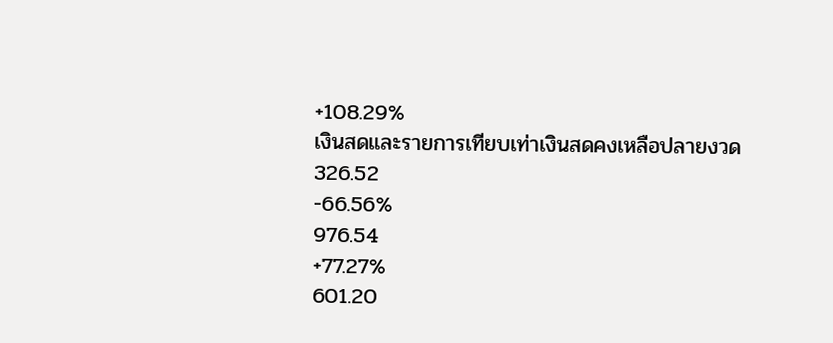+108.29%
เงินสดและรายการเทียบเท่าเงินสดคงเหลือปลายงวด
326.52
-66.56%
976.54
+77.27%
601.20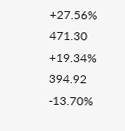+27.56%
471.30
+19.34%
394.92
-13.70%